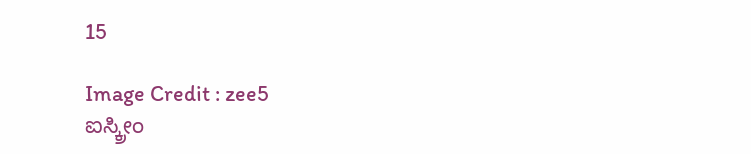15

Image Credit : zee5
ಐಸ್ಕ್ರೀಂ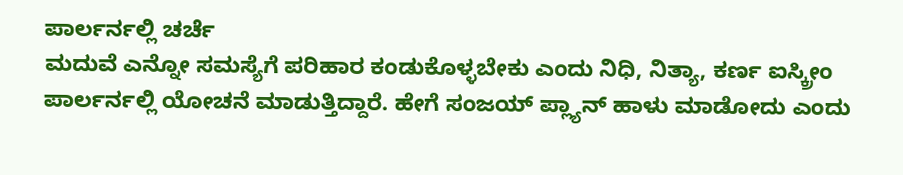ಪಾರ್ಲರ್ನಲ್ಲಿ ಚರ್ಚೆ
ಮದುವೆ ಎನ್ನೋ ಸಮಸ್ಯೆಗೆ ಪರಿಹಾರ ಕಂಡುಕೊಳ್ಳಬೇಕು ಎಂದು ನಿಧಿ, ನಿತ್ಯಾ, ಕರ್ಣ ಐಸ್ಕ್ರೀಂ ಪಾರ್ಲರ್ನಲ್ಲಿ ಯೋಚನೆ ಮಾಡುತ್ತಿದ್ದಾರೆ. ಹೇಗೆ ಸಂಜಯ್ ಪ್ಲ್ಯಾನ್ ಹಾಳು ಮಾಡೋದು ಎಂದು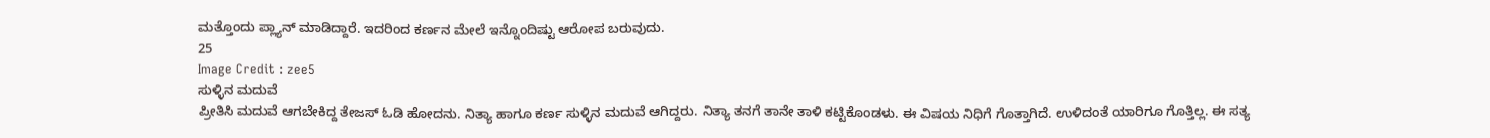ಮತ್ತೊಂದು ಪ್ಲ್ಯಾನ್ ಮಾಡಿದ್ದಾರೆ. ಇದರಿಂದ ಕರ್ಣನ ಮೇಲೆ ಇನ್ನೊಂದಿಷ್ಟು ಆರೋಪ ಬರುವುದು.
25
Image Credit : zee5
ಸುಳ್ಳಿನ ಮದುವೆ
ಪ್ರೀತಿಸಿ ಮದುವೆ ಆಗಬೇಕಿದ್ದ ತೇಜಸ್ ಓಡಿ ಹೋದನು. ನಿತ್ಯಾ ಹಾಗೂ ಕರ್ಣ ಸುಳ್ಳಿನ ಮದುವೆ ಆಗಿದ್ದರು. ನಿತ್ಯಾ ತನಗೆ ತಾನೇ ತಾಳಿ ಕಟ್ಟಿಕೊಂಡಳು. ಈ ವಿಷಯ ನಿಧಿಗೆ ಗೊತ್ತಾಗಿದೆ. ಉಳಿದಂತೆ ಯಾರಿಗೂ ಗೊತ್ತಿಲ್ಲ. ಈ ಸತ್ಯ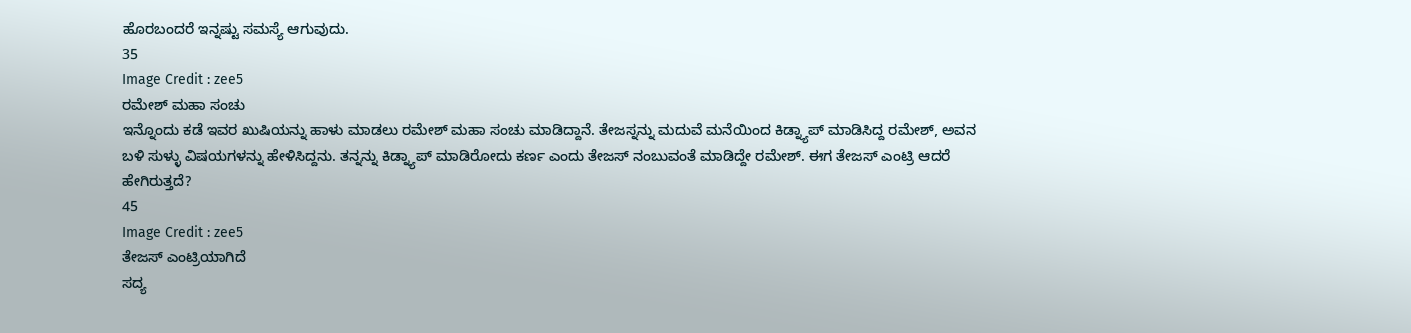ಹೊರಬಂದರೆ ಇನ್ನಷ್ಟು ಸಮಸ್ಯೆ ಆಗುವುದು.
35
Image Credit : zee5
ರಮೇಶ್ ಮಹಾ ಸಂಚು
ಇನ್ನೊಂದು ಕಡೆ ಇವರ ಖುಷಿಯನ್ನು ಹಾಳು ಮಾಡಲು ರಮೇಶ್ ಮಹಾ ಸಂಚು ಮಾಡಿದ್ದಾನೆ. ತೇಜಸ್ನನ್ನು ಮದುವೆ ಮನೆಯಿಂದ ಕಿಡ್ನ್ಯಾಪ್ ಮಾಡಿಸಿದ್ದ ರಮೇಶ್, ಅವನ ಬಳಿ ಸುಳ್ಳು ವಿಷಯಗಳನ್ನು ಹೇಳಿಸಿದ್ದನು. ತನ್ನನ್ನು ಕಿಡ್ನ್ಯಾಪ್ ಮಾಡಿರೋದು ಕರ್ಣ ಎಂದು ತೇಜಸ್ ನಂಬುವಂತೆ ಮಾಡಿದ್ದೇ ರಮೇಶ್. ಈಗ ತೇಜಸ್ ಎಂಟ್ರಿ ಆದರೆ ಹೇಗಿರುತ್ತದೆ?
45
Image Credit : zee5
ತೇಜಸ್ ಎಂಟ್ರಿಯಾಗಿದೆ
ಸದ್ಯ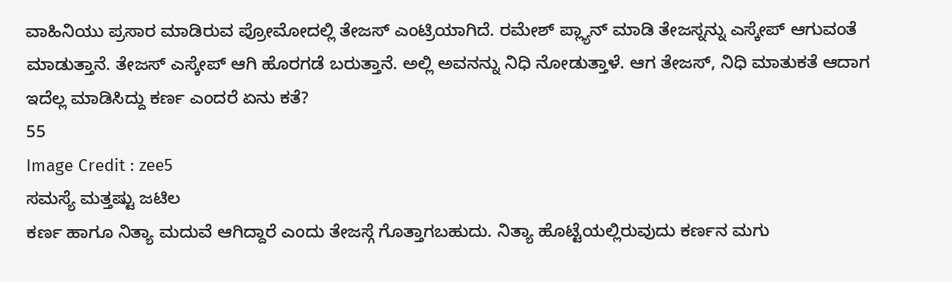ವಾಹಿನಿಯು ಪ್ರಸಾರ ಮಾಡಿರುವ ಪ್ರೋಮೋದಲ್ಲಿ ತೇಜಸ್ ಎಂಟ್ರಿಯಾಗಿದೆ. ರಮೇಶ್ ಪ್ಲ್ಯಾನ್ ಮಾಡಿ ತೇಜಸ್ನನ್ನು ಎಸ್ಕೇಪ್ ಆಗುವಂತೆ ಮಾಡುತ್ತಾನೆ. ತೇಜಸ್ ಎಸ್ಕೇಪ್ ಆಗಿ ಹೊರಗಡೆ ಬರುತ್ತಾನೆ. ಅಲ್ಲಿ ಅವನನ್ನು ನಿಧಿ ನೋಡುತ್ತಾಳೆ. ಆಗ ತೇಜಸ್, ನಿಧಿ ಮಾತುಕತೆ ಆದಾಗ ಇದೆಲ್ಲ ಮಾಡಿಸಿದ್ದು ಕರ್ಣ ಎಂದರೆ ಏನು ಕತೆ?
55
Image Credit : zee5
ಸಮಸ್ಯೆ ಮತ್ತಷ್ಟು ಜಟಿಲ
ಕರ್ಣ ಹಾಗೂ ನಿತ್ಯಾ ಮದುವೆ ಆಗಿದ್ದಾರೆ ಎಂದು ತೇಜಸ್ಗೆ ಗೊತ್ತಾಗಬಹುದು. ನಿತ್ಯಾ ಹೊಟ್ಟೆಯಲ್ಲಿರುವುದು ಕರ್ಣನ ಮಗು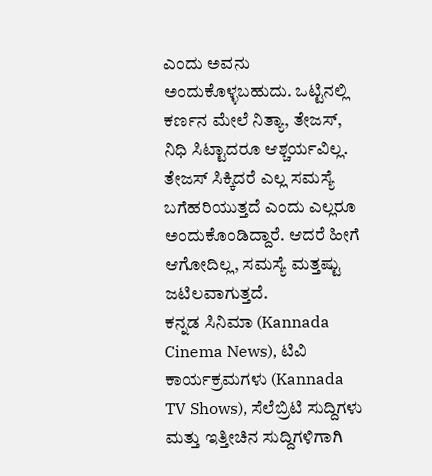ಎಂದು ಅವನು ಅಂದುಕೊಳ್ಳಬಹುದು. ಒಟ್ಟಿನಲ್ಲಿ ಕರ್ಣನ ಮೇಲೆ ನಿತ್ಯಾ, ತೇಜಸ್, ನಿಧಿ ಸಿಟ್ಟಾದರೂ ಆಶ್ಚರ್ಯವಿಲ್ಲ. ತೇಜಸ್ ಸಿಕ್ಕಿದರೆ ಎಲ್ಲ ಸಮಸ್ಯೆ ಬಗೆಹರಿಯುತ್ತದೆ ಎಂದು ಎಲ್ಲರೂ ಅಂದುಕೊಂಡಿದ್ದಾರೆ. ಆದರೆ ಹೀಗೆ ಆಗೋದಿಲ್ಲ, ಸಮಸ್ಯೆ ಮತ್ತಷ್ಟು ಜಟಿಲವಾಗುತ್ತದೆ.
ಕನ್ನಡ ಸಿನಿಮಾ (Kannada Cinema News), ಟಿವಿ ಕಾರ್ಯಕ್ರಮಗಳು (Kannada TV Shows), ಸೆಲೆಬ್ರಿಟಿ ಸುದ್ದಿಗಳು ಮತ್ತು ಇತ್ತೀಚಿನ ಸುದ್ದಿಗಳಿಗಾಗಿ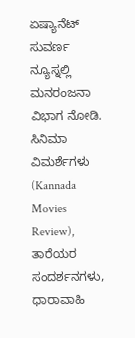ಏಷ್ಯಾನೆಟ್ ಸುವರ್ಣ ನ್ಯೂಸ್ನಲ್ಲಿ ಮನರಂಜನಾ ವಿಭಾಗ ನೋಡಿ. ಸಿನಿಮಾ ವಿಮರ್ಶೆಗಳು (Kannada Movies Review), ತಾರೆಯರ ಸಂದರ್ಶನಗಳು, ಧಾರಾವಾಹಿ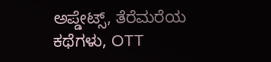ಅಪ್ಡೇಟ್ಸ್, ತೆರೆಮರೆಯ ಕಥೆಗಳು, OTT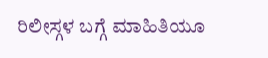ರಿಲೀಸ್ಗಳ ಬಗ್ಗೆ ಮಾಹಿತಿಯೂ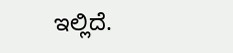ಇಲ್ಲಿದೆ.